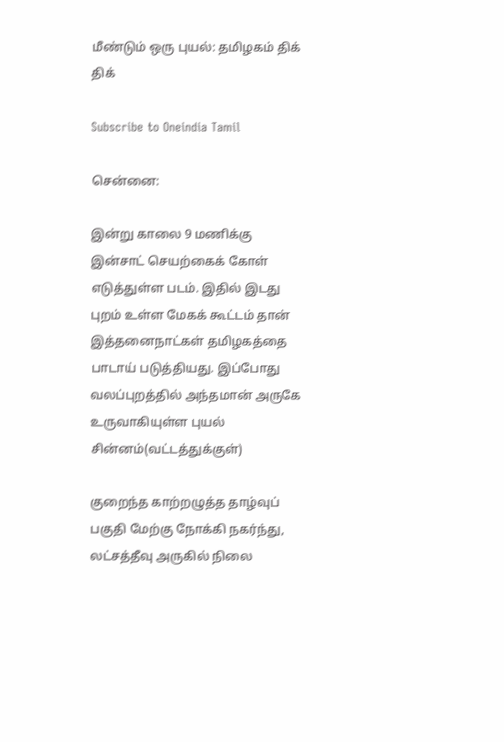மீண்டும் ஒரு புயல்: தமிழகம் திக் திக்

Subscribe to Oneindia Tamil

சென்னை:

இன்று காலை 9 மணிக்கு இன்சாட் செயற்கைக் கோள் எடுத்துள்ள படம். இதில் இடது புறம் உள்ள மேகக் கூட்டம் தான் இத்தனைநாட்கள் தமிழகத்தை பாடாய் படுத்தியது. இப்போது வலப்புறத்தில் அந்தமான் அருகே உருவாகியுள்ள புயல் சின்னம்(வட்டத்துக்குள்)

குறைந்த காற்றழுத்த தாழ்வுப் பகுதி மேற்கு நோக்கி நகர்ந்து, லட்சத்தீவு அருகில் நிலை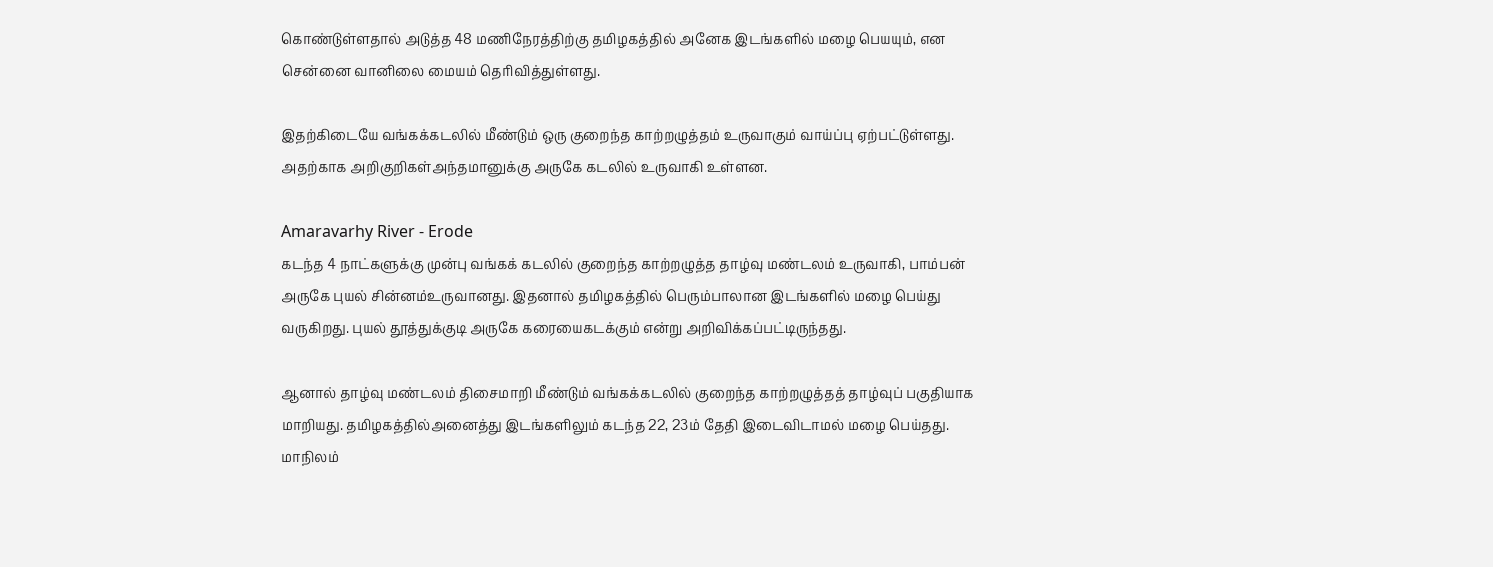கொண்டுள்ளதால் அடுத்த 48 மணிநேரத்திற்கு தமிழகத்தில் அனேக இடங்களில் மழை பெயயும், என சென்னை வானிலை மையம் தெரிவித்துள்ளது.

இதற்கிடையே வங்கக்கடலில் மீண்டும் ஒரு குறைந்த காற்றழுத்தம் உருவாகும் வாய்ப்பு ஏற்பட்டுள்ளது. அதற்காக அறிகுறிகள்அந்தமானுக்கு அருகே கடலில் உருவாகி உள்ளன.

Amaravarhy River - Erode
கடந்த 4 நாட்களுக்கு முன்பு வங்கக் கடலில் குறைந்த காற்றழுத்த தாழ்வு மண்டலம் உருவாகி, பாம்பன் அருகே புயல் சின்னம்உருவானது. இதனால் தமிழகத்தில் பெரும்பாலான இடங்களில் மழை பெய்து வருகிறது. புயல் தூத்துக்குடி அருகே கரையைகடக்கும் என்று அறிவிக்கப்பட்டிருந்தது.

ஆனால் தாழ்வு மண்டலம் திசைமாறி மீண்டும் வங்கக்கடலில் குறைந்த காற்றழுத்தத் தாழ்வுப் பகுதியாக மாறியது. தமிழகத்தில்அனைத்து இடங்களிலும் கடந்த 22, 23ம் தேதி இடைவிடாமல் மழை பெய்தது. மாநிலம்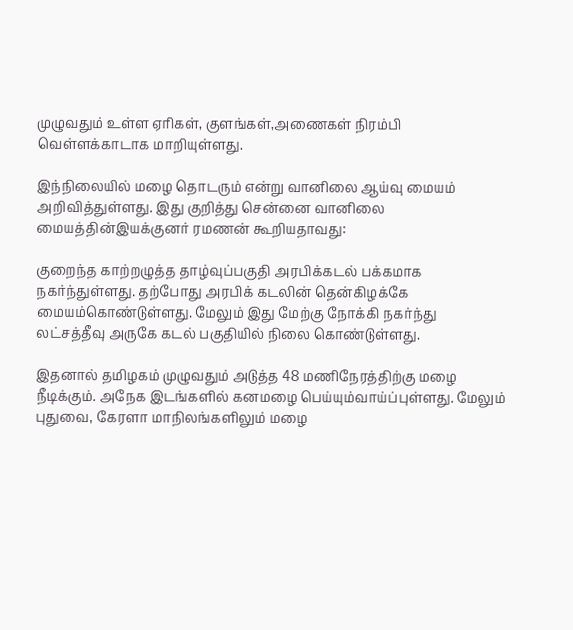முழுவதும் உள்ள ஏரிகள், குளங்கள்,அணைகள் நிரம்பி வெள்ளக்காடாக மாறியுள்ளது.

இந்நிலையில் மழை தொடரும் என்று வானிலை ஆய்வு மையம் அறிவித்துள்ளது. இது குறித்து சென்னை வானிலை மையத்தின்இயக்குனர் ரமணன் கூறியதாவது:

குறைந்த காற்றழுத்த தாழ்வுப்பகுதி அரபிக்கடல் பக்கமாக நகர்ந்துள்ளது. தற்போது அரபிக் கடலின் தென்கிழக்கே மையம்கொண்டுள்ளது. மேலும் இது மேற்கு நோக்கி நகர்ந்து லட்சத்தீவு அருகே கடல் பகுதியில் நிலை கொண்டுள்ளது.

இதனால் தமிழகம் முழுவதும் அடுத்த 48 மணிநேரத்திற்கு மழை நீடிக்கும். அநேக இடங்களில் கனமழை பெய்யும்வாய்ப்புள்ளது. மேலும் புதுவை, கேரளா மாநிலங்களிலும் மழை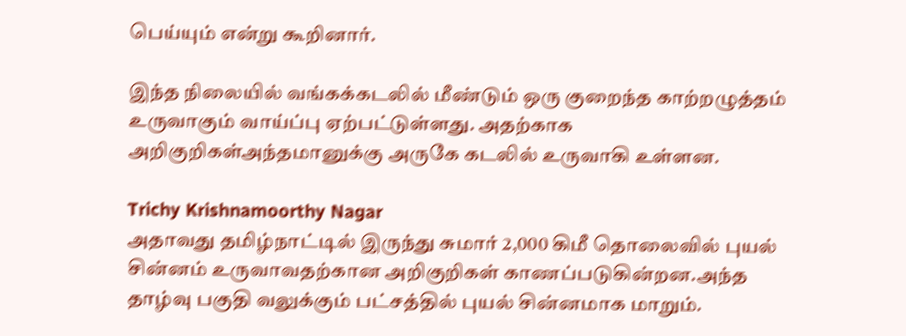பெய்யும் என்று கூறினார்.

இந்த நிலையில் வங்கக்கடலில் மீண்டும் ஒரு குறைந்த காற்றழுத்தம் உருவாகும் வாய்ப்பு ஏற்பட்டுள்ளது. அதற்காக அறிகுறிகள்அந்தமானுக்கு அருகே கடலில் உருவாகி உள்ளன.

Trichy Krishnamoorthy Nagar
அதாவது தமிழ்நாட்டில் இருந்து சுமார் 2,000 கிமீ தொலைவில் புயல் சின்னம் உருவாவதற்கான அறிகுறிகள் காணப்படுகின்றன.அந்த தாழ்வு பகுதி வலுக்கும் பட்சத்தில் புயல் சின்னமாக மாறும்.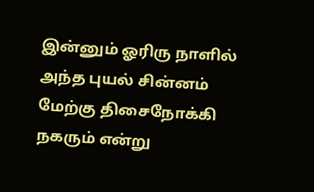இன்னும் ஓரிரு நாளில் அந்த புயல் சின்னம் மேற்கு திசைநோக்கி நகரும் என்று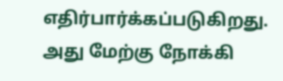எதிர்பார்க்கப்படுகிறது. அது மேற்கு நோக்கி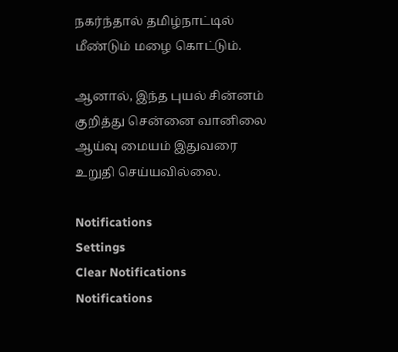நகர்ந்தால் தமிழ்நாட்டில் மீண்டும் மழை கொட்டும்.

ஆனால், இந்த புயல் சின்னம் குறித்து சென்னை வானிலை ஆய்வு மையம் இதுவரை உறுதி செய்யவில்லை.

Notifications
Settings
Clear Notifications
Notifications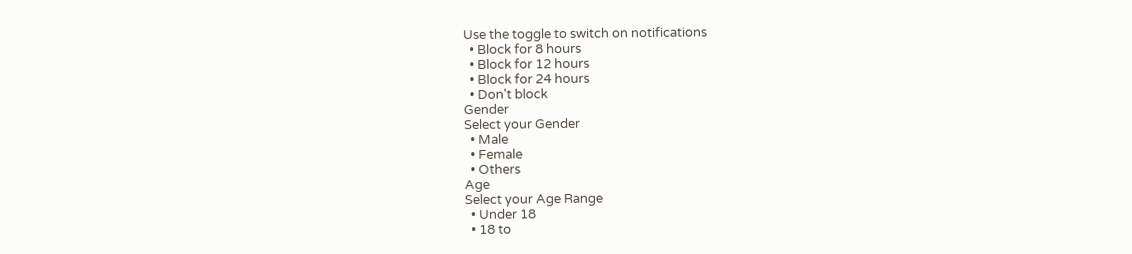Use the toggle to switch on notifications
  • Block for 8 hours
  • Block for 12 hours
  • Block for 24 hours
  • Don't block
Gender
Select your Gender
  • Male
  • Female
  • Others
Age
Select your Age Range
  • Under 18
  • 18 to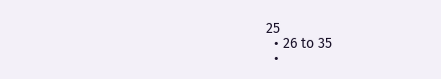25
  • 26 to 35
  •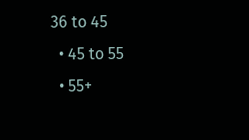36 to 45
  • 45 to 55
  • 55+